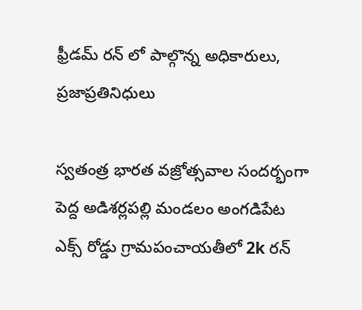ఫ్రీడమ్ రన్ లో పాల్గొన్న అధికారులు, ప్రజాప్రతినిధులు

స్వతంత్ర భారత వజ్రోత్సవాల సందర్భంగా పెద్ద అడిశర్లపల్లి మండలం అంగడిపేట ఎక్స్ రోడ్డు గ్రామపంచాయతీలో 2k రన్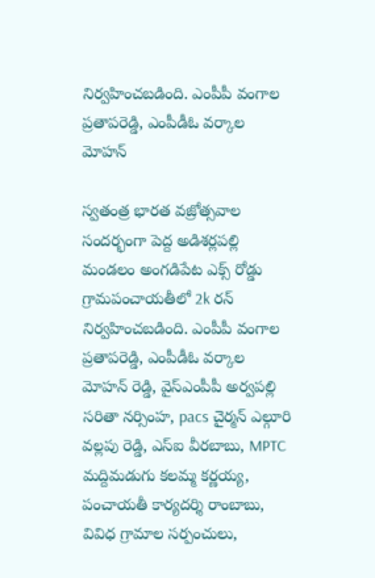నిర్వహించబడింది. ఎంపీపీ వంగాల ప్రతాపరెడ్డి, ఎంపీడీఓ వర్కాల మోహన్

స్వతంత్ర భారత వజ్రోత్సవాల సందర్భంగా పెద్ద అడిశర్లపల్లి మండలం అంగడిపేట ఎక్స్ రోడ్డు గ్రామపంచాయతీలో 2k రన్ నిర్వహించబడింది. ఎంపీపీ వంగాల ప్రతాపరెడ్డి, ఎంపీడీఓ వర్కాల మోహన్ రెడ్డి, వైస్ఎంపీపీ అర్వపల్లి సరితా నర్సింహ, pacs చైర్మన్ ఎల్గూరి వల్లపు రెడ్డి, ఎస్ఐ వీరబాబు, MPTC మద్దిమడుగు కలమ్మ కర్ణయ్య, పంచాయతీ కార్యదర్శి రాంబాబు, వివిధ గ్రామాల సర్పంచులు,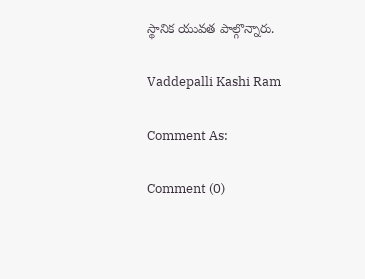స్థానిక యువత పాల్గొన్నారు.

Vaddepalli Kashi Ram

Comment As:

Comment (0)